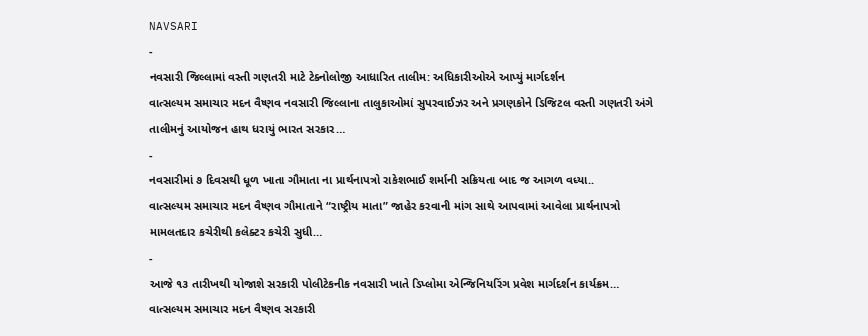NAVSARI
-
નવસારી જિલ્લામાં વસ્તી ગણતરી માટે ટેક્નોલોજી આધારિત તાલીમ: અધિકારીઓએ આપ્યું માર્ગદર્શન
વાત્સલ્યમ સમાચાર મદન વૈષ્ણવ નવસારી જિલ્લાના તાલુકાઓમાં સુપરવાઈઝર અને પ્રગણકોને ડિજિટલ વસ્તી ગણતરી અંગે તાલીમનું આયોજન હાથ ધરાયું ભારત સરકાર…
-
નવસારીમાં ૭ દિવસથી ધૂળ ખાતા ગૌમાતા ના પ્રાર્થનાપત્રો રાકેશભાઈ શર્માની સક્રિયતા બાદ જ આગળ વધ્યા..
વાત્સલ્યમ સમાચાર મદન વૈષ્ણવ ગૌમાતાને “રાષ્ટ્રીય માતા” જાહેર કરવાની માંગ સાથે આપવામાં આવેલા પ્રાર્થનાપત્રો મામલતદાર કચેરીથી કલેક્ટર કચેરી સુધી…
-
આજે ૧૩ તારીખથી યોજાશે સરકારી પોલીટેકનીક નવસારી ખાતે ડિપ્લોમા એન્જિનિયરિંગ પ્રવેશ માર્ગદર્શન કાર્યક્રમ…
વાત્સલ્યમ સમાચાર મદન વૈષ્ણવ સરકારી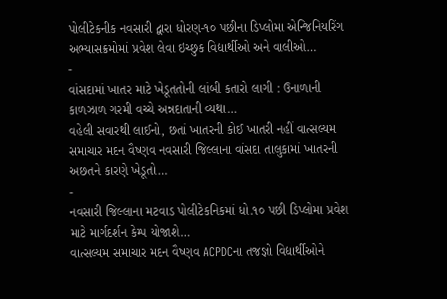પોલીટેકનીક નવસારી દ્વારા ધોરણ-૧૦ પછીના ડિપ્લોમા એન્જિનિયરિંગ અભ્યાસક્રમોમાં પ્રવેશ લેવા ઇચ્છુક વિદ્યાર્થીઓ અને વાલીઓ…
-
વાંસદામાં ખાતર માટે ખેડૂતતોની લાંબી કતારો લાગી : ઉનાળાની કાળઝાળ ગરમી વચ્ચે અન્નદાતાની વ્યથા…
વહેલી સવારથી લાઈનો, છતાં ખાતરની કોઈ ખાતરી નહીં વાત્સલ્યમ સમાચાર મદન વૈષ્ણવ નવસારી જિલ્લાના વાંસદા તાલુકામાં ખાતરની અછતને કારણે ખેડૂતો…
-
નવસારી જિલ્લાના મટવાડ પોલીટેકનિકમાં ધો.૧૦ પછી ડિપ્લોમા પ્રવેશ માટે માર્ગદર્શન કેમ્પ યોજાશે…
વાત્સલ્યમ સમાચાર મદન વૈષ્ણવ ACPDCના તજજ્ઞો વિદ્યાર્થીઓને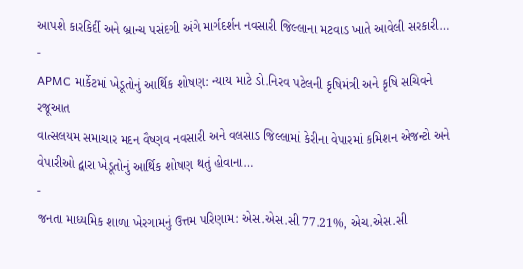આપશે કારકિર્દી અને બ્રાન્ચ પસંદગી અંગે માર્ગદર્શન નવસારી જિલ્લાના મટવાડ ખાતે આવેલી સરકારી…
-
APMC માર્કેટમાં ખેડૂતોનું આર્થિક શોષણ: ન્યાય માટે ડો.નિરવ પટેલની કૃષિમંત્રી અને કૃષિ સચિવને રજૂઆત
વાત્સલયમ સમાચાર મદન વૈષ્ણવ નવસારી અને વલસાડ જિલ્લામાં કેરીના વેપારમાં કમિશન એજન્ટો અને વેપારીઓ દ્વારા ખેડૂતોનું આર્થિક શોષણ થતું હોવાના…
-
જનતા માધ્યમિક શાળા ખેરગામનું ઉત્તમ પરિણામ: એસ.એસ.સી 77.21%, એચ.એસ.સી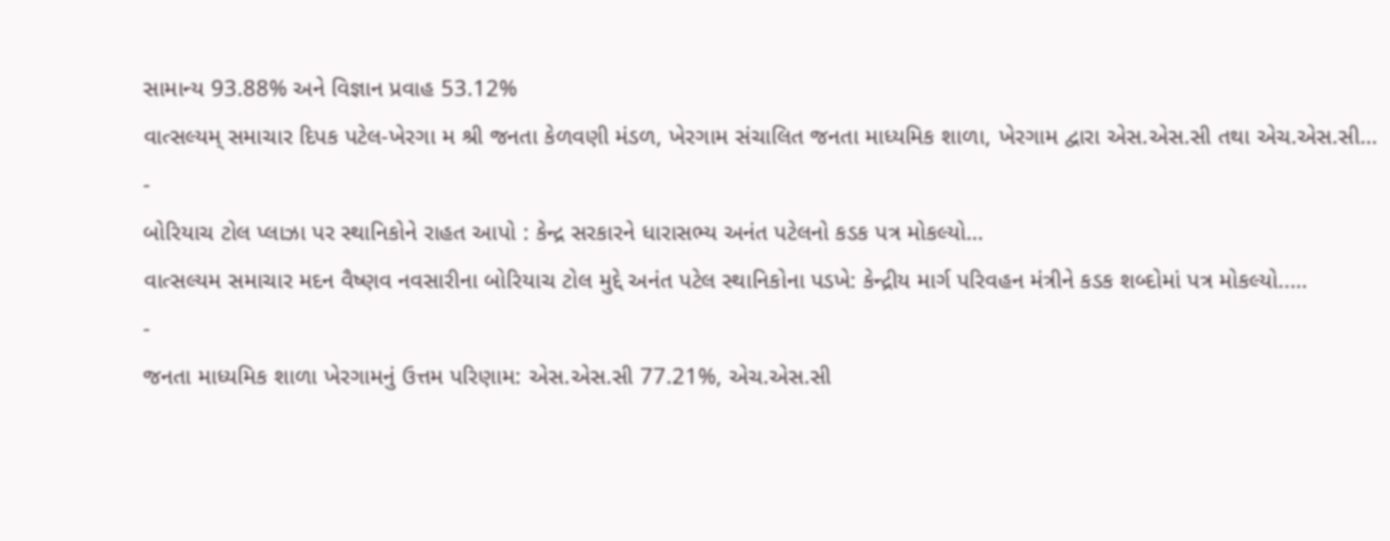સામાન્ય 93.88% અને વિજ્ઞાન પ્રવાહ 53.12%
વાત્સલ્યમ્ સમાચાર દિપક પટેલ-ખેરગા મ શ્રી જનતા કેળવણી મંડળ, ખેરગામ સંચાલિત જનતા માધ્યમિક શાળા, ખેરગામ દ્વારા એસ.એસ.સી તથા એચ.એસ.સી…
-
બોરિયાચ ટોલ પ્લાઝા પર સ્થાનિકોને રાહત આપો : કેન્દ્ર સરકારને ધારાસભ્ય અનંત પટેલનો કડક પત્ર મોકલ્યો…
વાત્સલ્યમ સમાચાર મદન વૈષ્ણવ નવસારીના બોરિયાચ ટોલ મુદ્દે અનંત પટેલ સ્થાનિકોના પડખે: કેન્દ્રીય માર્ગ પરિવહન મંત્રીને કડક શબ્દોમાં પત્ર મોકલ્યો..…
-
જનતા માધ્યમિક શાળા ખેરગામનું ઉત્તમ પરિણામ: એસ.એસ.સી 77.21%, એચ.એસ.સી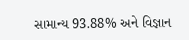સામાન્ય 93.88% અને વિજ્ઞાન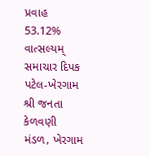પ્રવાહ 53.12%
વાત્સલ્યમ્ સમાચાર દિપક પટેલ-ખેરગામ શ્રી જનતા કેળવણી મંડળ, ખેરગામ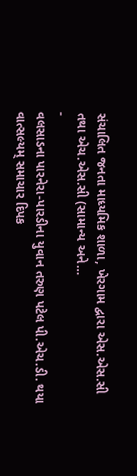સંચાલિત જનતા માધ્યમિક શાળા, ખેરગામ દ્વારા એસ.એસ.સી તથા એચ.એસ.સી (સામાન્ય અને…
-
વલસાડના પારનેરા-પારડીના યુવાન તરુણ પટેલ પી.એચ.ડી. થયા
વાત્સલ્યમ્ સમાચાર દિપક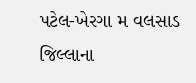પટેલ-ખેરગા મ વલસાડ જિલ્લાના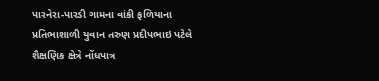પારનેરા-પારડી ગામના વાંકી ફળિયાના પ્રતિભાશાળી યુવાન તરુણ પ્રદીપભાઇ પટેલે શૈક્ષણિક ક્ષેત્રે નોંધપાત્ર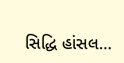સિદ્ધિ હાંસલ…